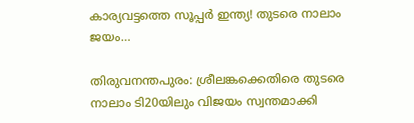കാര്യവട്ടത്തെ സൂപ്പർ ഇന്ത്യ! തുടരെ നാലാം ജയം…

തിരുവനന്തപുരം: ശ്രീലങ്കക്കെതിരെ തുടരെ നാലാം ടി20യിലും വിജയം സ്വന്തമാക്കി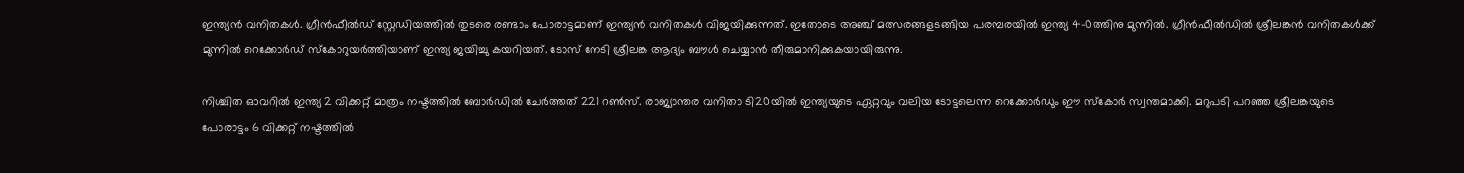ഇന്ത്യന്‍ വനിതകള്‍. ഗ്രീന്‍ഫീല്‍ഡ് സ്റ്റേഡിയത്തില്‍ തുടരെ രണ്ടാം പോരാട്ടമാണ് ഇന്ത്യന്‍ വനിതകള്‍ വിജയിക്കുന്നത്. ഇതോടെ അഞ്ച് മത്സരങ്ങളടങ്ങിയ പരമ്പരയില്‍ ഇന്ത്യ 4-0ത്തിനു മുന്നില്‍. ഗ്രീന്‍ഫീല്‍ഡില്‍ ശ്രീലങ്കന്‍ വനിതകള്‍ക്ക് മുന്നില്‍ റെക്കോര്‍ഡ് സ്‌കോറുയര്‍ത്തിയാണ് ഇന്ത്യ ജയിച്ചു കയറിയത്. ടോസ് നേടി ശ്രീലങ്ക ആദ്യം ബൗള്‍ ചെയ്യാന്‍ തീരുമാനിക്കുകയായിരുന്നു.

നിശ്ചിത ഓവറില്‍ ഇന്ത്യ 2 വിക്കറ്റ് മാത്രം നഷ്ടത്തില്‍ ബോര്‍ഡില്‍ ചേര്‍ത്തത് 221 റണ്‍സ്. രാജ്യാന്തര വനിതാ ടി20യില്‍ ഇന്ത്യയുടെ ഏറ്റവും വലിയ ടോട്ടലെന്ന റെക്കോര്‍ഡും ഈ സ്‌കോര്‍ സ്വന്തമാക്കി. മറുപടി പറഞ്ഞ ശ്രീലങ്കയുടെ പോരാട്ടം 6 വിക്കറ്റ് നഷ്ടത്തില്‍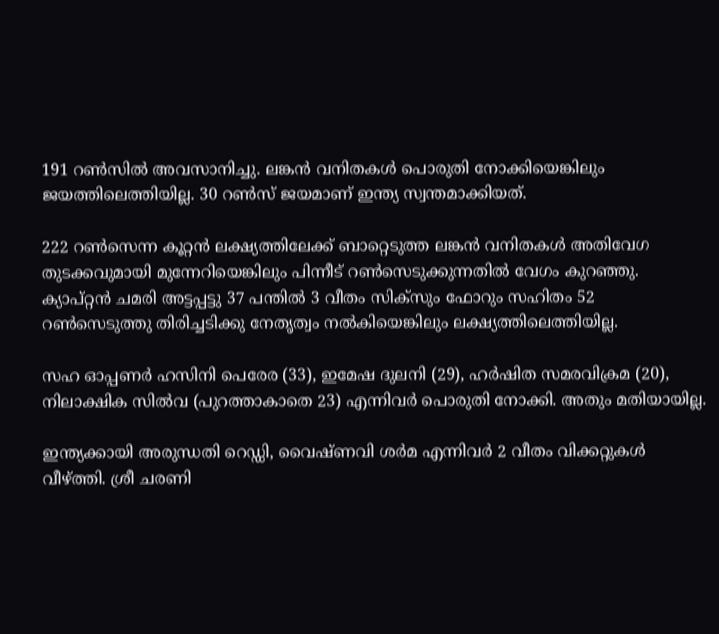191 റണ്‍സില്‍ അവസാനിച്ചു. ലങ്കന്‍ വനിതകള്‍ പൊരുതി നോക്കിയെങ്കിലും ജയത്തിലെത്തിയില്ല. 30 റണ്‍സ് ജയമാണ് ഇന്ത്യ സ്വന്തമാക്കിയത്.

222 റണ്‍സെന്ന കൂറ്റന്‍ ലക്ഷ്യത്തിലേക്ക് ബാറ്റെടുത്ത ലങ്കന്‍ വനിതകള്‍ അതിവേഗ തുടക്കവുമായി മുന്നേറിയെങ്കിലും പിന്നീട് റണ്‍സെടുക്കുന്നതില്‍ വേഗം കുറഞ്ഞു. ക്യാപ്റ്റന്‍ ചമരി അട്ടപ്പട്ടു 37 പന്തില്‍ 3 വീതം സിക്‌സും ഫോറും സഹിതം 52 റണ്‍സെടുത്തു തിരിച്ചടിക്കു നേതൃത്വം നല്‍കിയെങ്കിലും ലക്ഷ്യത്തിലെത്തിയില്ല.

സഹ ഓപ്പണര്‍ ഹസിനി പെരേര (33), ഇമേഷ ദുലനി (29), ഹര്‍ഷിത സമരവിക്രമ (20), നിലാക്ഷിക സില്‍വ (പുറത്താകാതെ 23) എന്നിവര്‍ പൊരുതി നോക്കി. അതും മതിയായില്ല.

ഇന്ത്യക്കായി അരുന്ധതി റെഡ്ഡി, വൈഷ്ണവി ശര്‍മ എന്നിവര്‍ 2 വീതം വിക്കറ്റുകള്‍ വീഴ്ത്തി. ശ്രീ ചരണി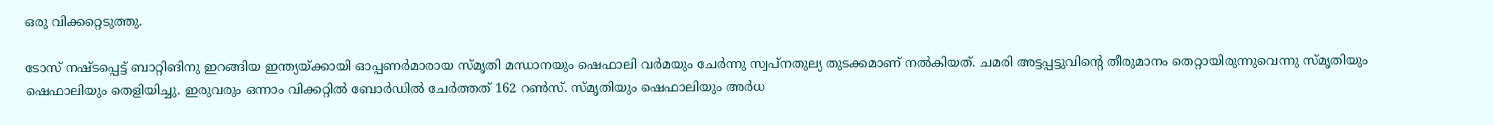ഒരു വിക്കറ്റെടുത്തു.

ടോസ് നഷ്ടപ്പെട്ട് ബാറ്റിങിനു ഇറങ്ങിയ ഇന്ത്യയ്ക്കായി ഓപ്പണര്‍മാരായ സ്മൃതി മന്ധാനയും ഷെഫാലി വര്‍മയും ചേര്‍ന്നു സ്വപ്‌നതുല്യ തുടക്കമാണ് നല്‍കിയത്. ചമരി അട്ടപ്പട്ടുവിന്റെ തീരുമാനം തെറ്റായിരുന്നുവെന്നു സ്മൃതിയും ഷെഫാലിയും തെളിയിച്ചു. ഇരുവരും ഒന്നാം വിക്കറ്റില്‍ ബോര്‍ഡില്‍ ചേര്‍ത്തത് 162 റണ്‍സ്. സ്മൃതിയും ഷെഫാലിയും അര്‍ധ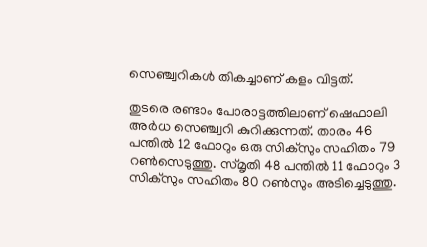സെഞ്ച്വറികള്‍ തികച്ചാണ് കളം വിട്ടത്.

തുടരെ രണ്ടാം പോരാട്ടത്തിലാണ് ഷെഫാലി അര്‍ധ സെഞ്ച്വറി കുറിക്കുന്നത്. താരം 46 പന്തില്‍ 12 ഫോറും ഒരു സിക്‌സും സഹിതം 79 റണ്‍സെടുത്തു. സ്മൃതി 48 പന്തില്‍ 11 ഫോറും 3 സിക്‌സും സഹിതം 80 റണ്‍സും അടിച്ചെടുത്തു.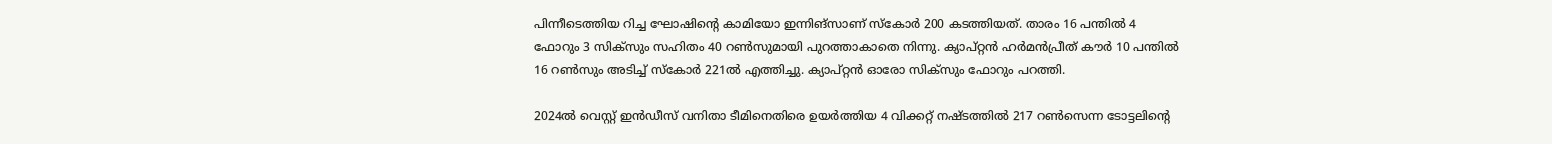പിന്നീടെത്തിയ റിച്ച ഘോഷിന്റെ കാമിയോ ഇന്നിങ്‌സാണ് സ്‌കോര്‍ 200 കടത്തിയത്. താരം 16 പന്തില്‍ 4 ഫോറും 3 സിക്‌സും സഹിതം 40 റണ്‍സുമായി പുറത്താകാതെ നിന്നു. ക്യാപ്റ്റന്‍ ഹര്‍മന്‍പ്രീത് കൗര്‍ 10 പന്തില്‍ 16 റണ്‍സും അടിച്ച് സ്‌കോര്‍ 221ല്‍ എത്തിച്ചു. ക്യാപ്റ്റന്‍ ഓരോ സിക്‌സും ഫോറും പറത്തി.

2024ല്‍ വെസ്റ്റ് ഇന്‍ഡീസ് വനിതാ ടീമിനെതിരെ ഉയര്‍ത്തിയ 4 വിക്കറ്റ് നഷ്ടത്തില്‍ 217 റണ്‍സെന്ന ടോട്ടലിന്റെ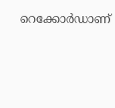റെക്കോര്‍ഡാണ്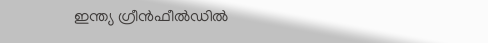ഇന്ത്യ ഗ്രീന്‍ഫീല്‍ഡില്‍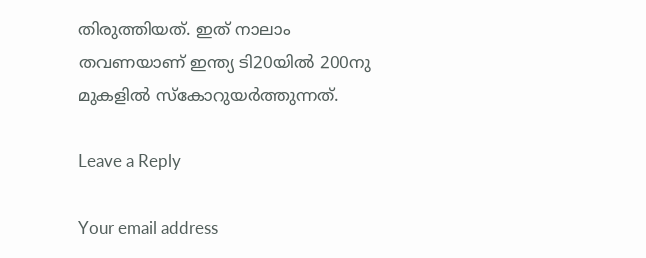തിരുത്തിയത്. ഇത് നാലാം തവണയാണ് ഇന്ത്യ ടി20യില്‍ 200നു മുകളില്‍ സ്‌കോറുയര്‍ത്തുന്നത്.

Leave a Reply

Your email address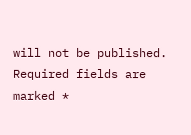will not be published. Required fields are marked *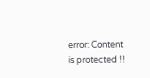error: Content is protected !!